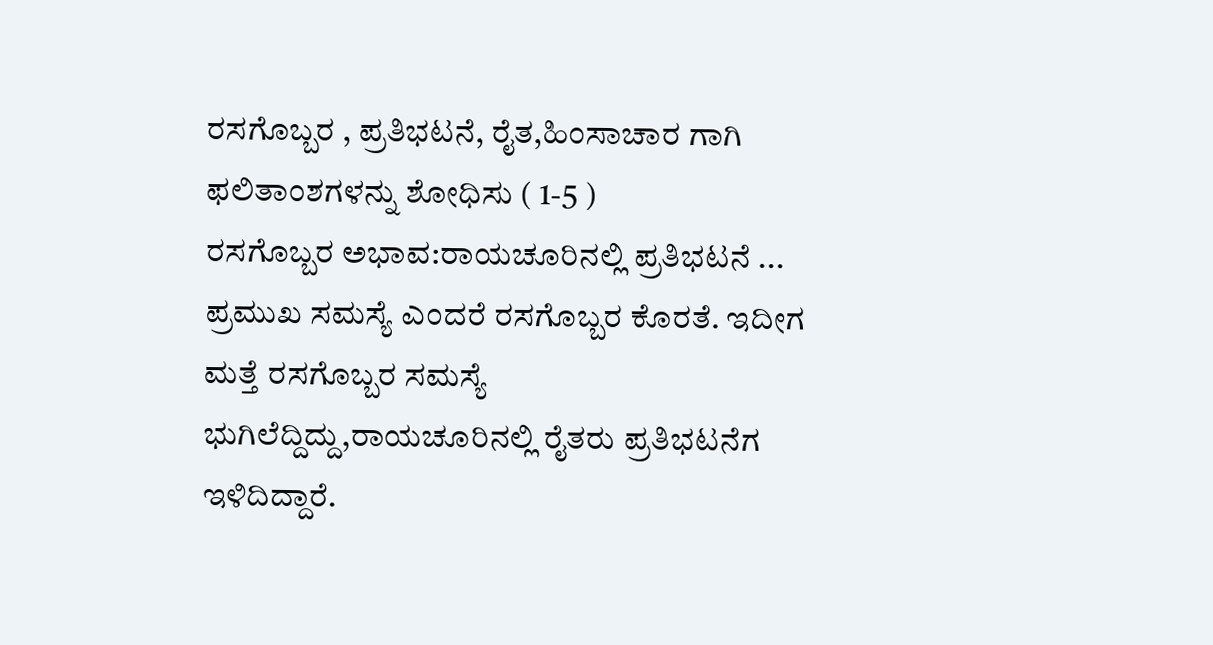ರಸಗೊಬ್ಬರ , ಪ್ರತಿಭಟನೆ, ರೈತ,ಹಿಂಸಾಚಾರ ಗಾಗಿ ಫಲಿತಾಂಶಗಳನ್ನು ಶೋಧಿಸು ( 1-5 )
ರಸಗೊಬ್ಬರ ಅಭಾವ:ರಾಯಚೂರಿನಲ್ಲಿ ಪ್ರತಿಭಟನೆ ...
ಪ್ರಮುಖ ಸಮಸ್ಯೆ ಎಂದರೆ ರಸಗೊಬ್ಬರ ಕೊರತೆ. ಇದೀಗ ಮತ್ತೆ ರಸಗೊಬ್ಬರ ಸಮಸ್ಯೆ ಭುಗಿಲೆದ್ದಿದ್ದು,ರಾಯಚೂರಿನಲ್ಲಿ ರೈತರು ಪ್ರತಿಭಟನೆಗ ಇಳಿದಿದ್ದಾರೆ.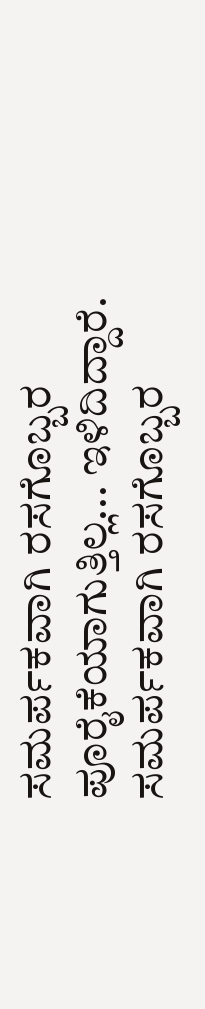ಸಮರ್ಪಕವಾಗಿ ರಸಗೊಬ್ಬರ ಪೂರೈಕೆಯಾಗುತ್ತಿಲ್ಲ... ಇಳಿದಿದ್ದಾರೆ. ಸಮರ್ಪಕವಾಗಿ ರಸಗೊಬ್ಬರ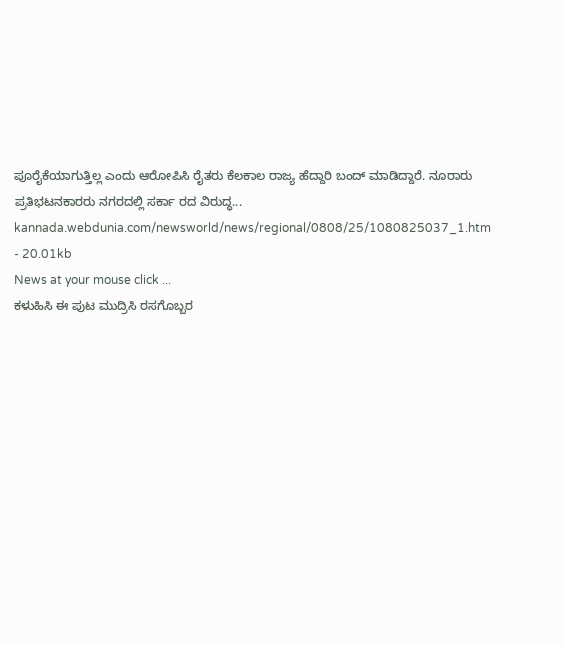ಪೂರೈಕೆಯಾಗುತ್ತಿಲ್ಲ ಎಂದು ಆರೋಪಿಸಿ ರೈತರು ಕೆಲಕಾಲ ರಾಜ್ಯ ಹೆದ್ದಾರಿ ಬಂದ್ ಮಾಡಿದ್ದಾರೆ. ನೂರಾರು ಪ್ರತಿಭಟನಕಾರರು ನಗರದಲ್ಲಿ ಸರ್ಕಾ ರದ ವಿರುದ್ಧ...
kannada.webdunia.com/newsworld/news/regional/0808/25/1080825037_1.htm - 20.01kb
News at your mouse click ...
ಕಳುಹಿಸಿ ಈ ಪುಟ ಮುದ್ರಿಸಿ ರಸಗೊಬ್ಬರ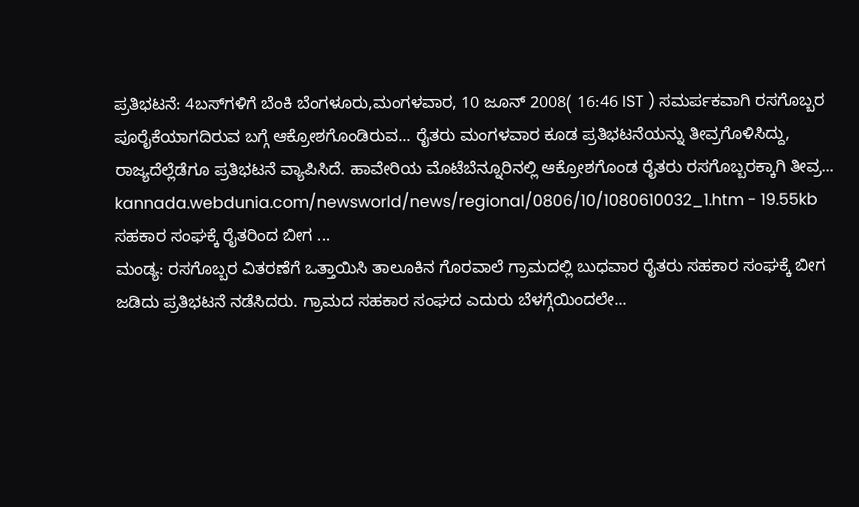ಪ್ರತಿಭಟನೆ: 4ಬಸ್‌ಗಳಿಗೆ ಬೆಂಕಿ ಬೆಂಗಳೂರು,ಮಂಗಳವಾರ, 10 ಜೂನ್ 2008( 16:46 IST ) ಸಮರ್ಪಕವಾಗಿ ರಸಗೊಬ್ಬರ ಪೂರೈಕೆಯಾಗದಿರುವ ಬಗ್ಗೆ ಆಕ್ರೋಶಗೊಂಡಿರುವ... ರೈತರು ಮಂಗಳವಾರ ಕೂಡ ಪ್ರತಿಭಟನೆಯನ್ನು ತೀವ್ರಗೊಳಿಸಿದ್ದು, ರಾಜ್ಯದೆಲ್ಲೆಡೆಗೂ ಪ್ರತಿಭಟನೆ ವ್ಯಾಪಿಸಿದೆ. ಹಾವೇರಿಯ ಮೊಟೆಬೆನ್ನೂರಿನಲ್ಲಿ ಆಕ್ರೋಶಗೊಂಡ ರೈತರು ರಸಗೊಬ್ಬರಕ್ಕಾಗಿ ತೀವ್ರ...
kannada.webdunia.com/newsworld/news/regional/0806/10/1080610032_1.htm - 19.55kb
ಸಹಕಾರ ಸಂಘಕ್ಕೆ ರೈತರಿಂದ ಬೀಗ ...
ಮಂಡ್ಯ: ರಸಗೊಬ್ಬರ ವಿತರಣೆಗೆ ಒತ್ತಾಯಿಸಿ ತಾಲೂಕಿನ ಗೊರವಾಲೆ ಗ್ರಾಮದಲ್ಲಿ ಬುಧವಾರ ರೈತರು ಸಹಕಾರ ಸಂಘಕ್ಕೆ ಬೀಗ ಜಡಿದು ಪ್ರತಿಭಟನೆ ನಡೆಸಿದರು. ಗ್ರಾಮದ ಸಹಕಾರ ಸಂಘದ ಎದುರು ಬೆಳಗ್ಗೆಯಿಂದಲೇ...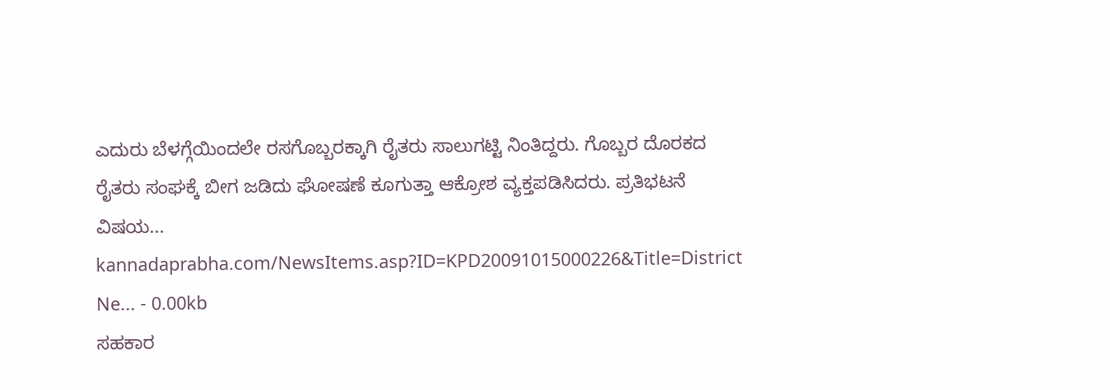ಎದುರು ಬೆಳಗ್ಗೆಯಿಂದಲೇ ರಸಗೊಬ್ಬರಕ್ಕಾಗಿ ರೈತರು ಸಾಲುಗಟ್ಟಿ ನಿಂತಿದ್ದರು. ಗೊಬ್ಬರ ದೊರಕದ ರೈತರು ಸಂಘಕ್ಕೆ ಬೀಗ ಜಡಿದು ಘೋಷಣೆ ಕೂಗುತ್ತಾ ಆಕ್ರೋಶ ವ್ಯಕ್ತಪಡಿಸಿದರು. ಪ್ರತಿಭಟನೆ ವಿಷಯ...
kannadaprabha.com/NewsItems.asp?ID=KPD20091015000226&Title=District Ne... - 0.00kb
ಸಹಕಾರ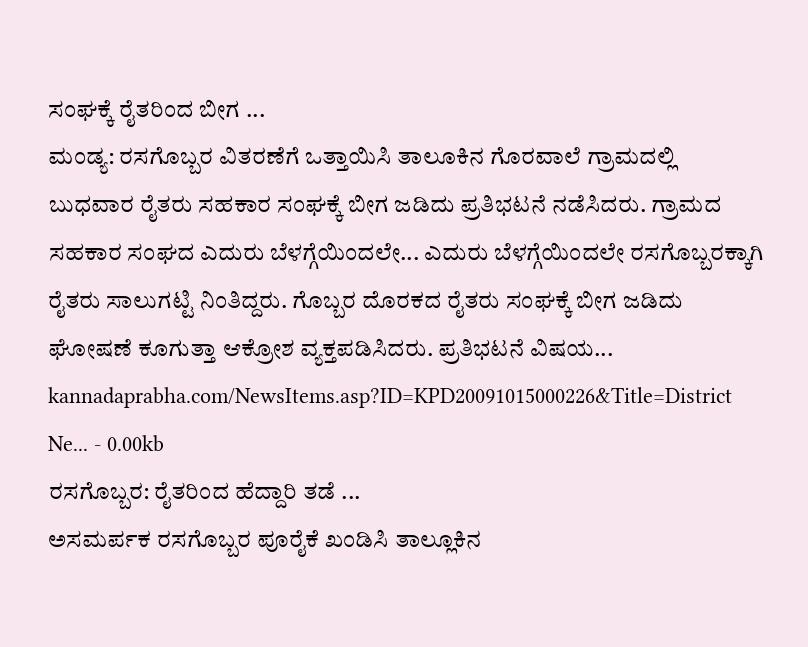ಸಂಘಕ್ಕೆ ರೈತರಿಂದ ಬೀಗ ...
ಮಂಡ್ಯ: ರಸಗೊಬ್ಬರ ವಿತರಣೆಗೆ ಒತ್ತಾಯಿಸಿ ತಾಲೂಕಿನ ಗೊರವಾಲೆ ಗ್ರಾಮದಲ್ಲಿ ಬುಧವಾರ ರೈತರು ಸಹಕಾರ ಸಂಘಕ್ಕೆ ಬೀಗ ಜಡಿದು ಪ್ರತಿಭಟನೆ ನಡೆಸಿದರು. ಗ್ರಾಮದ ಸಹಕಾರ ಸಂಘದ ಎದುರು ಬೆಳಗ್ಗೆಯಿಂದಲೇ... ಎದುರು ಬೆಳಗ್ಗೆಯಿಂದಲೇ ರಸಗೊಬ್ಬರಕ್ಕಾಗಿ ರೈತರು ಸಾಲುಗಟ್ಟಿ ನಿಂತಿದ್ದರು. ಗೊಬ್ಬರ ದೊರಕದ ರೈತರು ಸಂಘಕ್ಕೆ ಬೀಗ ಜಡಿದು ಘೋಷಣೆ ಕೂಗುತ್ತಾ ಆಕ್ರೋಶ ವ್ಯಕ್ತಪಡಿಸಿದರು. ಪ್ರತಿಭಟನೆ ವಿಷಯ...
kannadaprabha.com/NewsItems.asp?ID=KPD20091015000226&Title=District Ne... - 0.00kb
ರಸಗೊಬ್ಬರ: ರೈತರಿಂದ ಹೆದ್ದಾರಿ ತಡೆ ...
ಅಸಮರ್ಪಕ ರಸಗೊಬ್ಬರ ಪೂರೈಕೆ ಖಂಡಿಸಿ ತಾಲ್ಲೂಕಿನ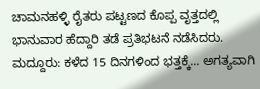ಚಾಮನಹಳ್ಳಿ ರೈತರು ಪಟ್ಟಣದ ಕೊಪ್ಪ ವೃತ್ತದಲ್ಲಿ ಭಾನುವಾರ ಹೆದ್ದಾರಿ ತಡೆ ಪ್ರತಿಭಟನೆ ನಡೆಸಿದರು. ಮದ್ದೂರು: ಕಳೆದ 15 ದಿನಗಳಿಂದ ಭತ್ತಕ್ಕೆ... ಅಗತ್ಯವಾಗಿ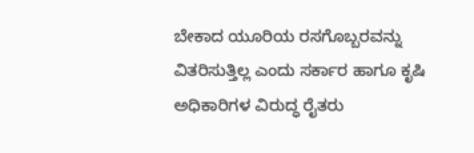ಬೇಕಾದ ಯೂರಿಯ ರಸಗೊಬ್ಬರವನ್ನು ವಿತರಿಸುತ್ತಿಲ್ಲ ಎಂದು ಸರ್ಕಾರ ಹಾಗೂ ಕೃಷಿ ಅಧಿಕಾರಿಗಳ ವಿರುದ್ಧ ರೈತರು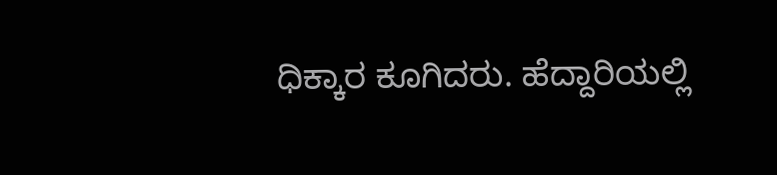ಧಿಕ್ಕಾರ ಕೂಗಿದರು. ಹೆದ್ದಾರಿಯಲ್ಲಿ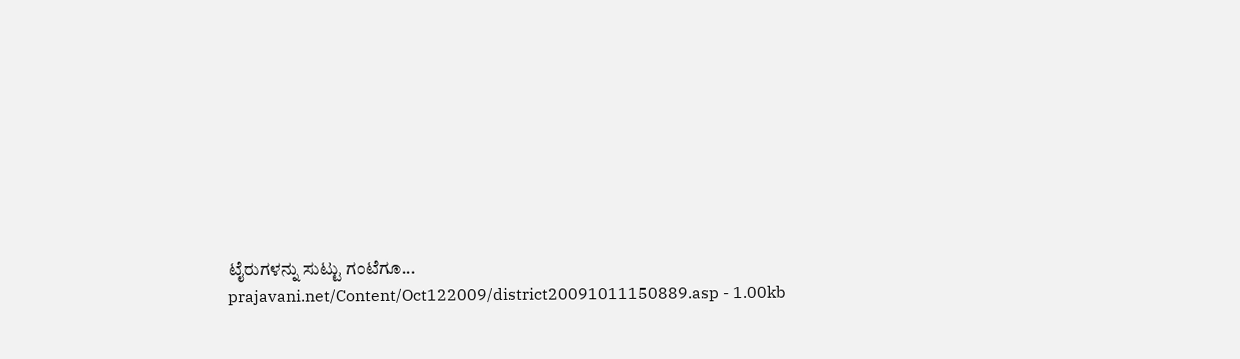ಟೈರುಗಳನ್ನು ಸುಟ್ಟು ಗಂಟೆಗೂ...
prajavani.net/Content/Oct122009/district20091011150889.asp - 1.00kb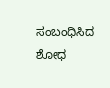ಸಂಬಂಧಿಸಿದ ಶೋಧ